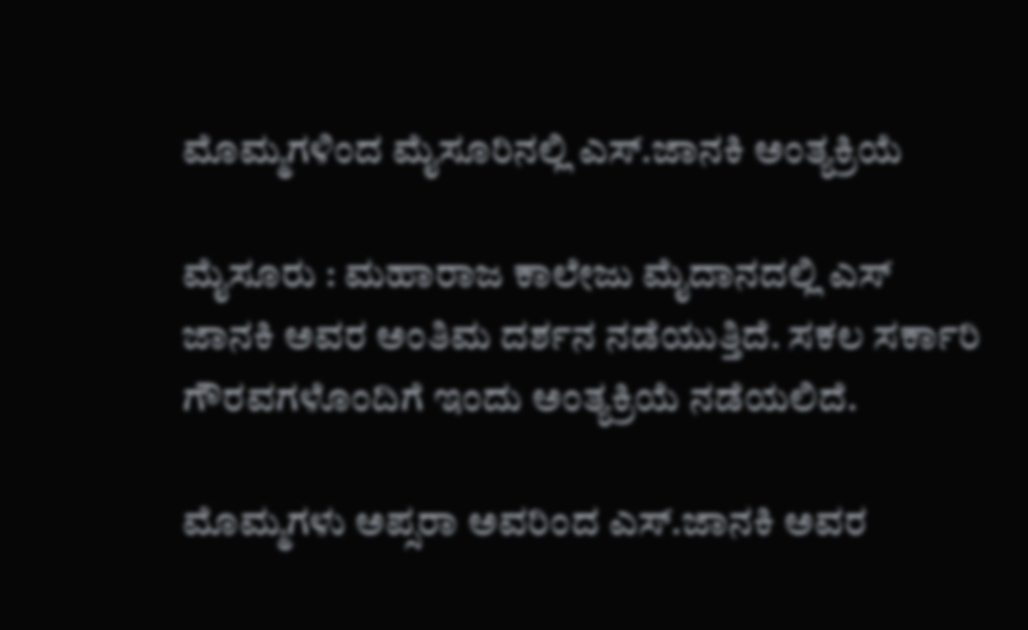ಮೊಮ್ಮಗಳಿಂದ ಮೈಸೂರಿನಲ್ಲಿ ಎಸ್‌.ಜಾನಕಿ ಅಂತ್ಯಕ್ರಿಯೆ

ಮೈಸೂರು : ಮಹಾರಾಜ ಕಾಲೇಜು ಮೈದಾನದಲ್ಲಿ ಎಸ್‌ ಜಾನಕಿ ಅವರ ಅಂತಿಮ ದರ್ಶನ ನಡೆಯುತ್ತಿದೆ. ಸಕಲ ಸರ್ಕಾರಿ ಗೌರವಗಳೊಂದಿಗೆ ಇಂದು ಅಂತ್ಯಕ್ರಿಯೆ ನಡೆಯಲಿದೆ.

ಮೊಮ್ಮಗಳು ಅಪ್ಸರಾ ಅವರಿಂದ ಎಸ್.ಜಾನಕಿ ಅವರ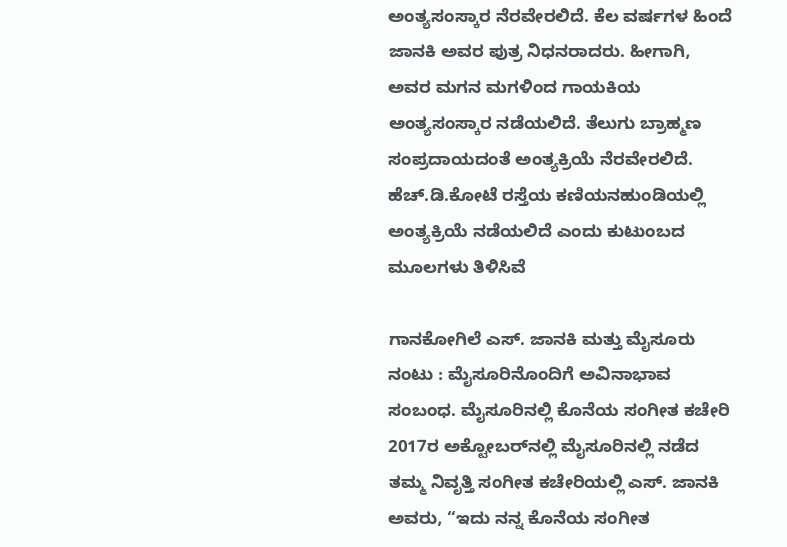ಅಂತ್ಯಸಂಸ್ಕಾರ ನೆರವೇರಲಿದೆ. ಕೆಲ ವರ್ಷಗಳ ಹಿಂದೆ ಜಾನಕಿ ಅವರ ಪುತ್ರ ನಿಧನರಾದರು. ಹೀಗಾಗಿ, ಅವರ ಮಗನ ಮಗಳಿಂದ ಗಾಯಕಿಯ ಅಂತ್ಯಸಂಸ್ಕಾರ ನಡೆಯಲಿದೆ. ತೆಲುಗು ಬ್ರಾಹ್ಮಣ ಸಂಪ್ರದಾಯದಂತೆ ಅಂತ್ಯಕ್ರಿಯೆ ನೆರವೇರಲಿದೆ. ಹೆಚ್.ಡಿ.ಕೋಟೆ ರಸ್ತೆಯ ಕಣಿಯನಹುಂಡಿಯಲ್ಲಿ ಅಂತ್ಯಕ್ರಿಯೆ ನಡೆಯಲಿದೆ ಎಂದು ಕುಟುಂಬದ ಮೂಲಗಳು ತಿಳಿಸಿವೆ

ಗಾನಕೋಗಿಲೆ ಎಸ್. ಜಾನಕಿ ಮತ್ತು ಮೈಸೂರು ನಂಟು : ಮೈಸೂರಿನೊಂದಿಗೆ ಅವಿನಾಭಾವ ಸಂಬಂಧ. ಮೈಸೂರಿನಲ್ಲಿ ಕೊನೆಯ ಸಂಗೀತ ಕಚೇರಿ 2017ರ ಅಕ್ಟೋಬರ್‌ನಲ್ಲಿ ಮೈಸೂರಿನಲ್ಲಿ ನಡೆದ ತಮ್ಮ ನಿವೃತ್ತಿ ಸಂಗೀತ ಕಚೇರಿಯಲ್ಲಿ ಎಸ್. ಜಾನಕಿ ಅವರು, “ಇದು ನನ್ನ ಕೊನೆಯ ಸಂಗೀತ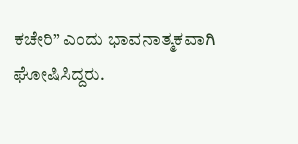ಕಚೇರಿ” ಎಂದು ಭಾವನಾತ್ಮಕವಾಗಿ ಘೋಷಿಸಿದ್ದರು.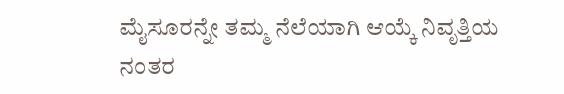ಮೈಸೂರನ್ನೇ ತಮ್ಮ ನೆಲೆಯಾಗಿ ಆಯ್ಕೆ ನಿವೃತ್ತಿಯ ನಂತರ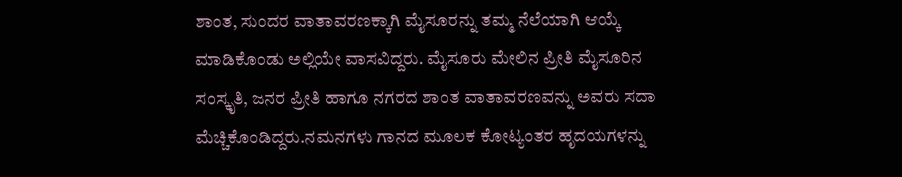ಶಾಂತ, ಸುಂದರ ವಾತಾವರಣಕ್ಕಾಗಿ ಮೈಸೂರನ್ನು ತಮ್ಮ ನೆಲೆಯಾಗಿ ಆಯ್ಕೆ ಮಾಡಿಕೊಂಡು ಅಲ್ಲಿಯೇ ವಾಸವಿದ್ದರು. ಮೈಸೂರು ಮೇಲಿನ ಪ್ರೀತಿ ಮೈಸೂರಿನ ಸಂಸ್ಕೃತಿ, ಜನರ ಪ್ರೀತಿ ಹಾಗೂ ನಗರದ ಶಾಂತ ವಾತಾವರಣವನ್ನು ಅವರು ಸದಾ ಮೆಚ್ಚಿಕೊಂಡಿದ್ದರು.ನಮನಗಳು ಗಾನದ ಮೂಲಕ ಕೋಟ್ಯಂತರ ಹೃದಯಗಳನ್ನು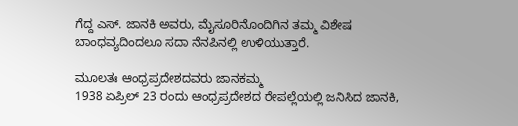ಗೆದ್ದ ಎಸ್. ಜಾನಕಿ ಅವರು, ಮೈಸೂರಿನೊಂದಿಗಿನ ತಮ್ಮ ವಿಶೇಷ ಬಾಂಧವ್ಯದಿಂದಲೂ ಸದಾ ನೆನಪಿನಲ್ಲಿ ಉಳಿಯುತ್ತಾರೆ.

ಮೂಲತಃ ಆಂಧ್ರಪ್ರದೇಶದವರು ಜಾನಕಮ್ಮ
1938 ಏಪ್ರಿಲ್ 23 ರಂದು ಆಂಧ್ರಪ್ರದೇಶದ ರೇಪಲ್ಲೆಯಲ್ಲಿ ಜನಿಸಿದ ಜಾನಕಿ,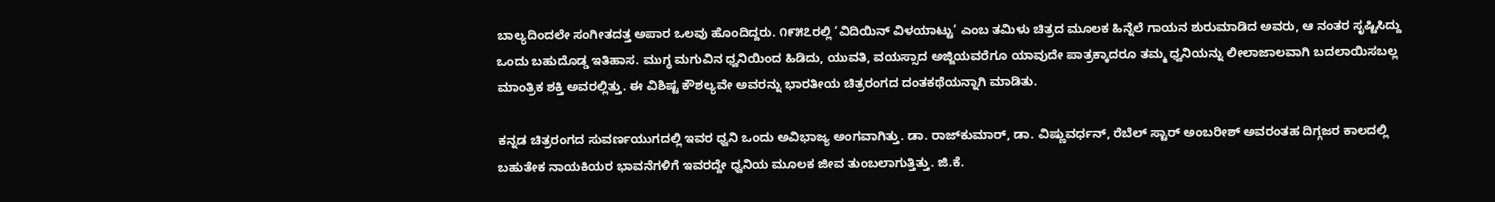ಬಾಲ್ಯದಿಂದಲೇ ಸಂಗೀತದತ್ತ ಅಪಾರ ಒಲವು ಹೊಂದಿದ್ದರು. ೧೯೫೭ರಲ್ಲಿ ‘ವಿದಿಯಿನ್ ವಿಳಯಾಟ್ಟು’ ಎಂಬ ತಮಿಳು ಚಿತ್ರದ ಮೂಲಕ ಹಿನ್ನೆಲೆ ಗಾಯನ ಶುರುಮಾಡಿದ ಅವರು, ಆ ನಂತರ ಸೃಷ್ಟಿಸಿದ್ದು ಒಂದು ಬಹುದೊಡ್ಡ ಇತಿಹಾಸ. ಮುಗ್ಧ ಮಗುವಿನ ಧ್ವನಿಯಿಂದ ಹಿಡಿದು, ಯುವತಿ, ವಯಸ್ಸಾದ ಅಜ್ಜಿಯವರೆಗೂ ಯಾವುದೇ ಪಾತ್ರಕ್ಕಾದರೂ ತಮ್ಮ ಧ್ವನಿಯನ್ನು ಲೀಲಾಜಾಲವಾಗಿ ಬದಲಾಯಿಸಬಲ್ಲ ಮಾಂತ್ರಿಕ ಶಕ್ತಿ ಅವರಲ್ಲಿತ್ತು. ಈ ವಿಶಿಷ್ಟ ಕೌಶಲ್ಯವೇ ಅವರನ್ನು ಭಾರತೀಯ ಚಿತ್ರರಂಗದ ದಂತಕಥೆಯನ್ನಾಗಿ ಮಾಡಿತು.

ಕನ್ನಡ ಚಿತ್ರರಂಗದ ಸುವರ್ಣಯುಗದಲ್ಲಿ ಇವರ ಧ್ವನಿ ಒಂದು ಅವಿಭಾಜ್ಯ ಅಂಗವಾಗಿತ್ತು. ಡಾ. ರಾಜ್‌ಕುಮಾರ್, ಡಾ. ವಿಷ್ಣುವರ್ಧನ್, ರೆಬೆಲ್ ಸ್ಟಾರ್ ಅಂಬರೀಶ್ ಅವರಂತಹ ದಿಗ್ಗಜರ ಕಾಲದಲ್ಲಿ ಬಹುತೇಕ ನಾಯಕಿಯರ ಭಾವನೆಗಳಿಗೆ ಇವರದ್ದೇ ಧ್ವನಿಯ ಮೂಲಕ ಜೀವ ತುಂಬಲಾಗುತ್ತಿತ್ತು. ಜಿ.ಕೆ.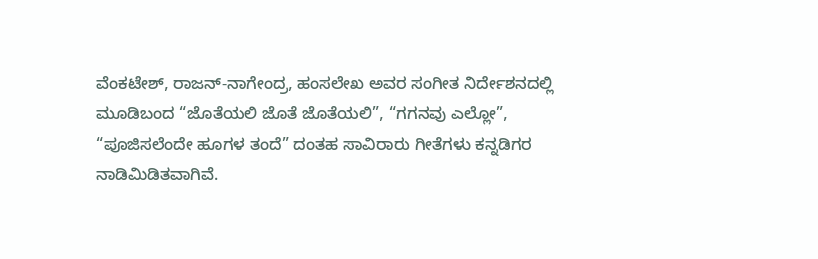ವೆಂಕಟೇಶ್, ರಾಜನ್-ನಾಗೇಂದ್ರ, ಹಂಸಲೇಖ ಅವರ ಸಂಗೀತ ನಿರ್ದೇಶನದಲ್ಲಿ ಮೂಡಿಬಂದ “ಜೊತೆಯಲಿ ಜೊತೆ ಜೊತೆಯಲಿ”, “ಗಗನವು ಎಲ್ಲೋ”, “ಪೂಜಿಸಲೆಂದೇ ಹೂಗಳ ತಂದೆ” ದಂತಹ ಸಾವಿರಾರು ಗೀತೆಗಳು ಕನ್ನಡಿಗರ ನಾಡಿಮಿಡಿತವಾಗಿವೆ.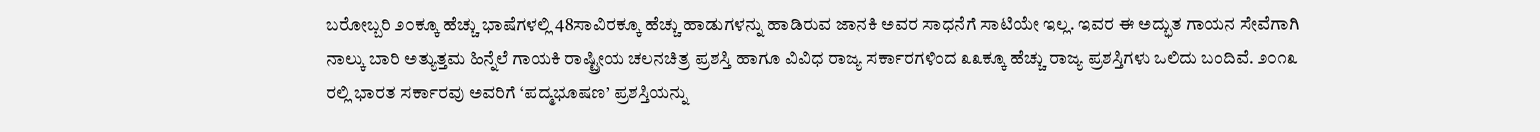ಬರೋಬ್ಬರಿ ೨೦ಕ್ಕೂ ಹೆಚ್ಚು ಭಾಷೆಗಳಲ್ಲಿ 48ಸಾವಿರಕ್ಕೂ ಹೆಚ್ಚು ಹಾಡುಗಳನ್ನು ಹಾಡಿರುವ ಜಾನಕಿ ಅವರ ಸಾಧನೆಗೆ ಸಾಟಿಯೇ ಇಲ್ಲ. ಇವರ ಈ ಅದ್ಭುತ ಗಾಯನ ಸೇವೆಗಾಗಿ ನಾಲ್ಕು ಬಾರಿ ಅತ್ಯುತ್ತಮ ಹಿನ್ನೆಲೆ ಗಾಯಕಿ ರಾಷ್ಟ್ರೀಯ ಚಲನಚಿತ್ರ ಪ್ರಶಸ್ತಿ ಹಾಗೂ ವಿವಿಧ ರಾಜ್ಯ ಸರ್ಕಾರಗಳಿಂದ ೩೩ಕ್ಕೂ ಹೆಚ್ಚು ರಾಜ್ಯ ಪ್ರಶಸ್ತಿಗಳು ಒಲಿದು ಬಂದಿವೆ. ೨೦೧೩ ರಲ್ಲಿ ಭಾರತ ಸರ್ಕಾರವು ಅವರಿಗೆ ‘ಪದ್ಮಭೂಷಣ’ ಪ್ರಶಸ್ತಿಯನ್ನು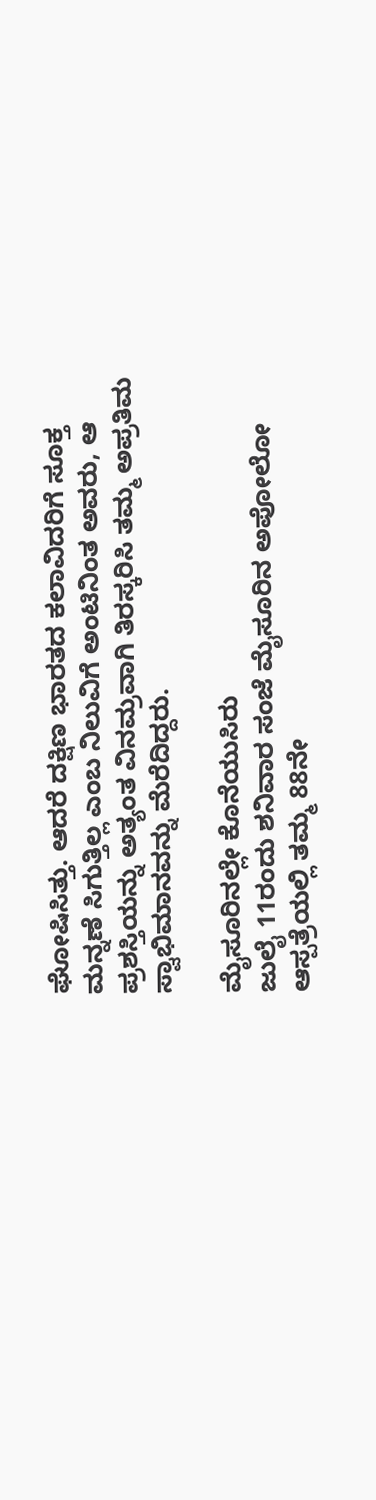ಘೋಷಿಸಿತ್ತು. ಆದರೆ ದಕ್ಷಿಣ ಭಾರತದ ಕಲಾವಿದರಿಗೆ ಸೂಕ್ತ ಮನ್ನಣೆ ಸಿಗುತ್ತಿಲ್ಲ ಎಂಬ ನಿಲುವಿಗೆ ಅಂಟಿನಿಂತ ಅವರು, ಆ ಪ್ರಶಸ್ತಿಯನ್ನು ಅತ್ಯಂತ ವಿನಮ್ರವಾಗಿ ತಿರಸ್ಕರಿಸಿ ತಮ್ಮ ಅಪ್ರತಿಮ ಸ್ವಾಭಿಮಾನವನ್ನು ಮೆರೆದಿದ್ದರು.

ಮೈಸೂರಿನಲ್ಲೇ ಕೊನೆಯುಸಿರು
ಜುಲೈ 11ರಂದು ಶನಿವಾರ ಸಂಜೆ ಮೈಸೂರಿನ ಅಪೋಲೋ ಆಸ್ಪತ್ರೆಯಲ್ಲಿ ತಮ್ಮ 88ನೇ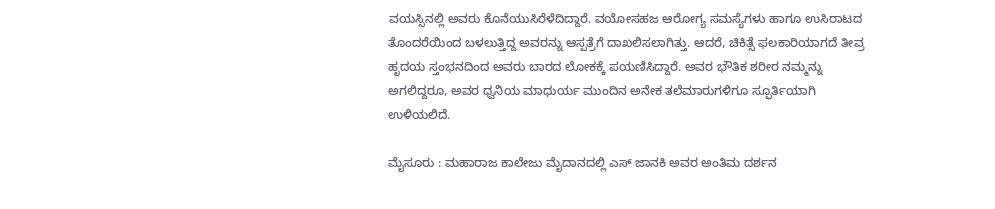ವಯಸ್ಸಿನಲ್ಲಿ ಅವರು ಕೊನೆಯುಸಿರೆಳೆದಿದ್ದಾರೆ. ವಯೋಸಹಜ ಆರೋಗ್ಯ ಸಮಸ್ಯೆಗಳು ಹಾಗೂ ಉಸಿರಾಟದ ತೊಂದರೆಯಿಂದ ಬಳಲುತ್ತಿದ್ದ ಅವರನ್ನು ಆಸ್ಪತ್ರೆಗೆ ದಾಖಲಿಸಲಾಗಿತ್ತು. ಆದರೆ, ಚಿಕಿತ್ಸೆ ಫಲಕಾರಿಯಾಗದೆ ತೀವ್ರ ಹೃದಯ ಸ್ತಂಭನದಿಂದ ಅವರು ಬಾರದ ಲೋಕಕ್ಕೆ ಪಯಣಿಸಿದ್ದಾರೆ. ಅವರ ಭೌತಿಕ ಶರೀರ ನಮ್ಮನ್ನು ಅಗಲಿದ್ದರೂ, ಅವರ ಧ್ವನಿಯ ಮಾಧುರ್ಯ ಮುಂದಿನ ಅನೇಕ ತಲೆಮಾರುಗಳಿಗೂ ಸ್ಫೂರ್ತಿಯಾಗಿ ಉಳಿಯಲಿದೆ.

ಮೈಸೂರು : ಮಹಾರಾಜ ಕಾಲೇಜು ಮೈದಾನದಲ್ಲಿ ಎಸ್‌ ಜಾನಕಿ ಅವರ ಅಂತಿಮ ದರ್ಶನ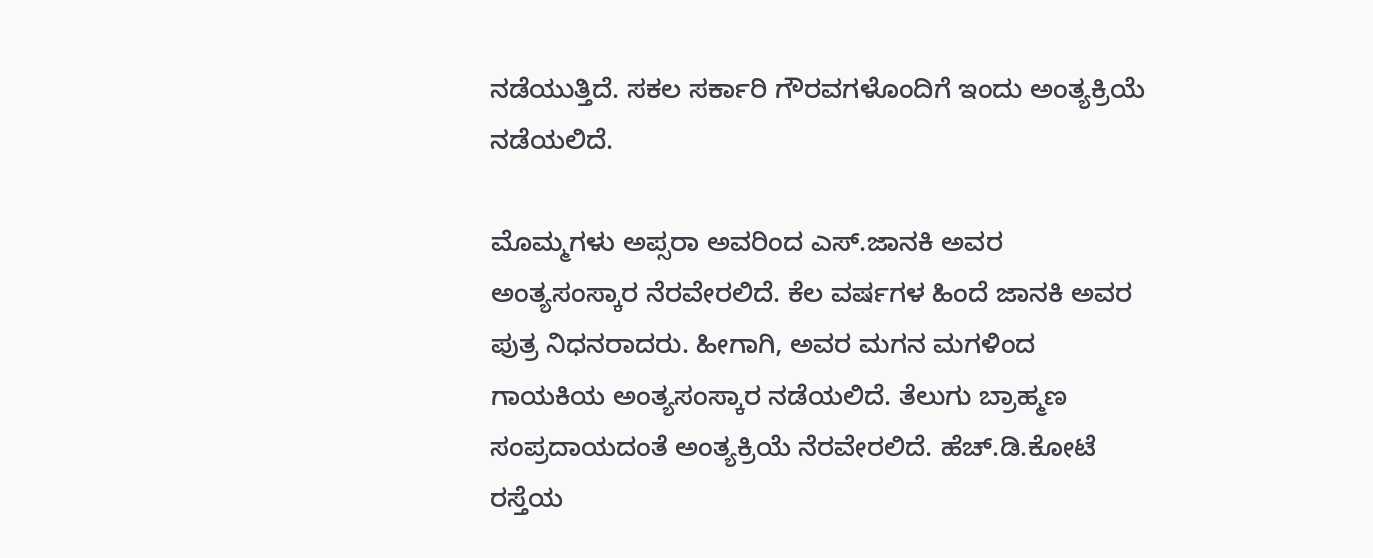ನಡೆಯುತ್ತಿದೆ. ಸಕಲ ಸರ್ಕಾರಿ ಗೌರವಗಳೊಂದಿಗೆ ಇಂದು ಅಂತ್ಯಕ್ರಿಯೆ ನಡೆಯಲಿದೆ.

ಮೊಮ್ಮಗಳು ಅಪ್ಸರಾ ಅವರಿಂದ ಎಸ್.ಜಾನಕಿ ಅವರ ಅಂತ್ಯಸಂಸ್ಕಾರ ನೆರವೇರಲಿದೆ. ಕೆಲ ವರ್ಷಗಳ ಹಿಂದೆ ಜಾನಕಿ ಅವರ ಪುತ್ರ ನಿಧನರಾದರು. ಹೀಗಾಗಿ, ಅವರ ಮಗನ ಮಗಳಿಂದ ಗಾಯಕಿಯ ಅಂತ್ಯಸಂಸ್ಕಾರ ನಡೆಯಲಿದೆ. ತೆಲುಗು ಬ್ರಾಹ್ಮಣ ಸಂಪ್ರದಾಯದಂತೆ ಅಂತ್ಯಕ್ರಿಯೆ ನೆರವೇರಲಿದೆ. ಹೆಚ್.ಡಿ.ಕೋಟೆ ರಸ್ತೆಯ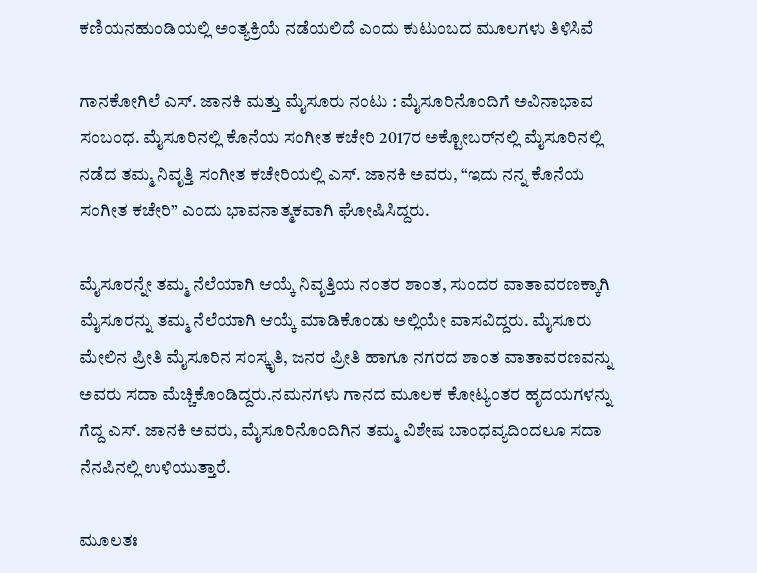ಕಣಿಯನಹುಂಡಿಯಲ್ಲಿ ಅಂತ್ಯಕ್ರಿಯೆ ನಡೆಯಲಿದೆ ಎಂದು ಕುಟುಂಬದ ಮೂಲಗಳು ತಿಳಿಸಿವೆ

ಗಾನಕೋಗಿಲೆ ಎಸ್. ಜಾನಕಿ ಮತ್ತು ಮೈಸೂರು ನಂಟು : ಮೈಸೂರಿನೊಂದಿಗೆ ಅವಿನಾಭಾವ ಸಂಬಂಧ. ಮೈಸೂರಿನಲ್ಲಿ ಕೊನೆಯ ಸಂಗೀತ ಕಚೇರಿ 2017ರ ಅಕ್ಟೋಬರ್‌ನಲ್ಲಿ ಮೈಸೂರಿನಲ್ಲಿ ನಡೆದ ತಮ್ಮ ನಿವೃತ್ತಿ ಸಂಗೀತ ಕಚೇರಿಯಲ್ಲಿ ಎಸ್. ಜಾನಕಿ ಅವರು, “ಇದು ನನ್ನ ಕೊನೆಯ ಸಂಗೀತ ಕಚೇರಿ” ಎಂದು ಭಾವನಾತ್ಮಕವಾಗಿ ಘೋಷಿಸಿದ್ದರು.

ಮೈಸೂರನ್ನೇ ತಮ್ಮ ನೆಲೆಯಾಗಿ ಆಯ್ಕೆ ನಿವೃತ್ತಿಯ ನಂತರ ಶಾಂತ, ಸುಂದರ ವಾತಾವರಣಕ್ಕಾಗಿ ಮೈಸೂರನ್ನು ತಮ್ಮ ನೆಲೆಯಾಗಿ ಆಯ್ಕೆ ಮಾಡಿಕೊಂಡು ಅಲ್ಲಿಯೇ ವಾಸವಿದ್ದರು. ಮೈಸೂರು ಮೇಲಿನ ಪ್ರೀತಿ ಮೈಸೂರಿನ ಸಂಸ್ಕೃತಿ, ಜನರ ಪ್ರೀತಿ ಹಾಗೂ ನಗರದ ಶಾಂತ ವಾತಾವರಣವನ್ನು ಅವರು ಸದಾ ಮೆಚ್ಚಿಕೊಂಡಿದ್ದರು.ನಮನಗಳು ಗಾನದ ಮೂಲಕ ಕೋಟ್ಯಂತರ ಹೃದಯಗಳನ್ನು ಗೆದ್ದ ಎಸ್. ಜಾನಕಿ ಅವರು, ಮೈಸೂರಿನೊಂದಿಗಿನ ತಮ್ಮ ವಿಶೇಷ ಬಾಂಧವ್ಯದಿಂದಲೂ ಸದಾ ನೆನಪಿನಲ್ಲಿ ಉಳಿಯುತ್ತಾರೆ.

ಮೂಲತಃ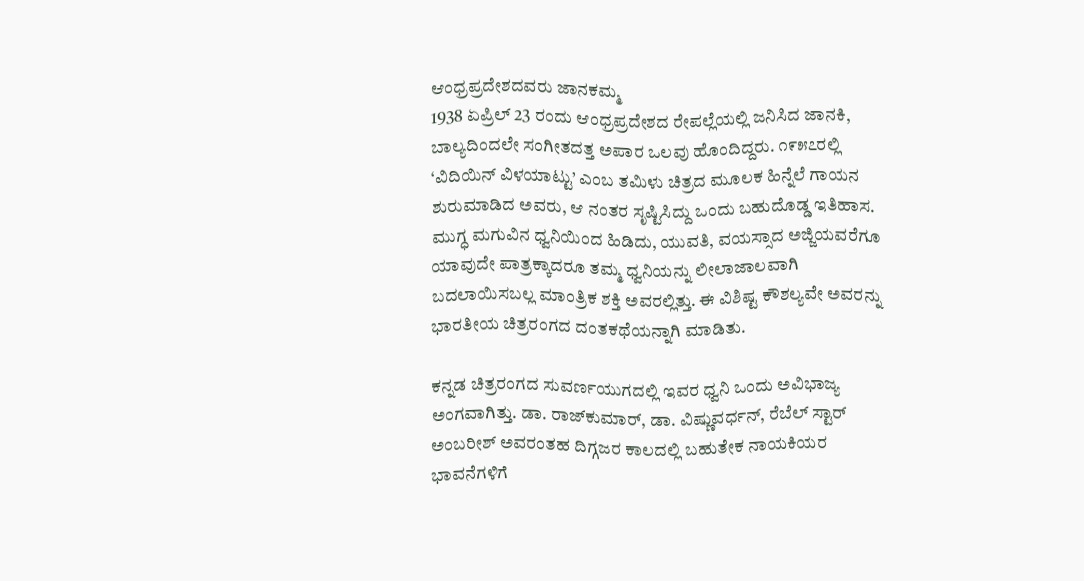ಆಂಧ್ರಪ್ರದೇಶದವರು ಜಾನಕಮ್ಮ
1938 ಏಪ್ರಿಲ್ 23 ರಂದು ಆಂಧ್ರಪ್ರದೇಶದ ರೇಪಲ್ಲೆಯಲ್ಲಿ ಜನಿಸಿದ ಜಾನಕಿ, ಬಾಲ್ಯದಿಂದಲೇ ಸಂಗೀತದತ್ತ ಅಪಾರ ಒಲವು ಹೊಂದಿದ್ದರು. ೧೯೫೭ರಲ್ಲಿ ‘ವಿದಿಯಿನ್ ವಿಳಯಾಟ್ಟು’ ಎಂಬ ತಮಿಳು ಚಿತ್ರದ ಮೂಲಕ ಹಿನ್ನೆಲೆ ಗಾಯನ ಶುರುಮಾಡಿದ ಅವರು, ಆ ನಂತರ ಸೃಷ್ಟಿಸಿದ್ದು ಒಂದು ಬಹುದೊಡ್ಡ ಇತಿಹಾಸ. ಮುಗ್ಧ ಮಗುವಿನ ಧ್ವನಿಯಿಂದ ಹಿಡಿದು, ಯುವತಿ, ವಯಸ್ಸಾದ ಅಜ್ಜಿಯವರೆಗೂ ಯಾವುದೇ ಪಾತ್ರಕ್ಕಾದರೂ ತಮ್ಮ ಧ್ವನಿಯನ್ನು ಲೀಲಾಜಾಲವಾಗಿ ಬದಲಾಯಿಸಬಲ್ಲ ಮಾಂತ್ರಿಕ ಶಕ್ತಿ ಅವರಲ್ಲಿತ್ತು. ಈ ವಿಶಿಷ್ಟ ಕೌಶಲ್ಯವೇ ಅವರನ್ನು ಭಾರತೀಯ ಚಿತ್ರರಂಗದ ದಂತಕಥೆಯನ್ನಾಗಿ ಮಾಡಿತು.

ಕನ್ನಡ ಚಿತ್ರರಂಗದ ಸುವರ್ಣಯುಗದಲ್ಲಿ ಇವರ ಧ್ವನಿ ಒಂದು ಅವಿಭಾಜ್ಯ ಅಂಗವಾಗಿತ್ತು. ಡಾ. ರಾಜ್‌ಕುಮಾರ್, ಡಾ. ವಿಷ್ಣುವರ್ಧನ್, ರೆಬೆಲ್ ಸ್ಟಾರ್ ಅಂಬರೀಶ್ ಅವರಂತಹ ದಿಗ್ಗಜರ ಕಾಲದಲ್ಲಿ ಬಹುತೇಕ ನಾಯಕಿಯರ ಭಾವನೆಗಳಿಗೆ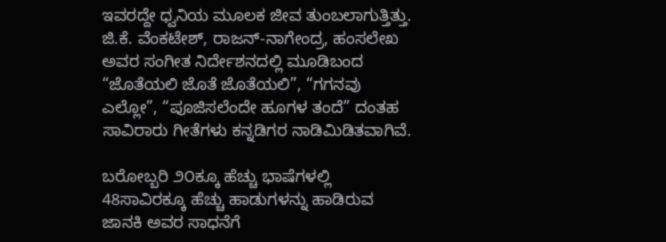ಇವರದ್ದೇ ಧ್ವನಿಯ ಮೂಲಕ ಜೀವ ತುಂಬಲಾಗುತ್ತಿತ್ತು. ಜಿ.ಕೆ. ವೆಂಕಟೇಶ್, ರಾಜನ್-ನಾಗೇಂದ್ರ, ಹಂಸಲೇಖ ಅವರ ಸಂಗೀತ ನಿರ್ದೇಶನದಲ್ಲಿ ಮೂಡಿಬಂದ “ಜೊತೆಯಲಿ ಜೊತೆ ಜೊತೆಯಲಿ”, “ಗಗನವು ಎಲ್ಲೋ”, “ಪೂಜಿಸಲೆಂದೇ ಹೂಗಳ ತಂದೆ” ದಂತಹ ಸಾವಿರಾರು ಗೀತೆಗಳು ಕನ್ನಡಿಗರ ನಾಡಿಮಿಡಿತವಾಗಿವೆ.

ಬರೋಬ್ಬರಿ ೨೦ಕ್ಕೂ ಹೆಚ್ಚು ಭಾಷೆಗಳಲ್ಲಿ 48ಸಾವಿರಕ್ಕೂ ಹೆಚ್ಚು ಹಾಡುಗಳನ್ನು ಹಾಡಿರುವ ಜಾನಕಿ ಅವರ ಸಾಧನೆಗೆ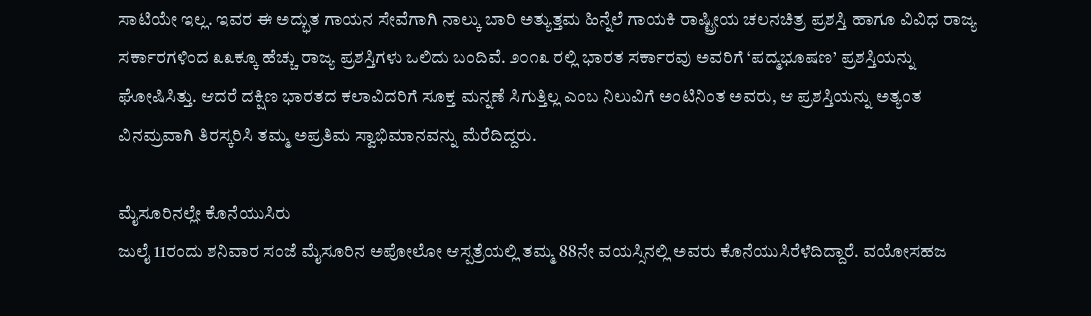ಸಾಟಿಯೇ ಇಲ್ಲ. ಇವರ ಈ ಅದ್ಭುತ ಗಾಯನ ಸೇವೆಗಾಗಿ ನಾಲ್ಕು ಬಾರಿ ಅತ್ಯುತ್ತಮ ಹಿನ್ನೆಲೆ ಗಾಯಕಿ ರಾಷ್ಟ್ರೀಯ ಚಲನಚಿತ್ರ ಪ್ರಶಸ್ತಿ ಹಾಗೂ ವಿವಿಧ ರಾಜ್ಯ ಸರ್ಕಾರಗಳಿಂದ ೩೩ಕ್ಕೂ ಹೆಚ್ಚು ರಾಜ್ಯ ಪ್ರಶಸ್ತಿಗಳು ಒಲಿದು ಬಂದಿವೆ. ೨೦೧೩ ರಲ್ಲಿ ಭಾರತ ಸರ್ಕಾರವು ಅವರಿಗೆ ‘ಪದ್ಮಭೂಷಣ’ ಪ್ರಶಸ್ತಿಯನ್ನು ಘೋಷಿಸಿತ್ತು. ಆದರೆ ದಕ್ಷಿಣ ಭಾರತದ ಕಲಾವಿದರಿಗೆ ಸೂಕ್ತ ಮನ್ನಣೆ ಸಿಗುತ್ತಿಲ್ಲ ಎಂಬ ನಿಲುವಿಗೆ ಅಂಟಿನಿಂತ ಅವರು, ಆ ಪ್ರಶಸ್ತಿಯನ್ನು ಅತ್ಯಂತ ವಿನಮ್ರವಾಗಿ ತಿರಸ್ಕರಿಸಿ ತಮ್ಮ ಅಪ್ರತಿಮ ಸ್ವಾಭಿಮಾನವನ್ನು ಮೆರೆದಿದ್ದರು.

ಮೈಸೂರಿನಲ್ಲೇ ಕೊನೆಯುಸಿರು
ಜುಲೈ 11ರಂದು ಶನಿವಾರ ಸಂಜೆ ಮೈಸೂರಿನ ಅಪೋಲೋ ಆಸ್ಪತ್ರೆಯಲ್ಲಿ ತಮ್ಮ 88ನೇ ವಯಸ್ಸಿನಲ್ಲಿ ಅವರು ಕೊನೆಯುಸಿರೆಳೆದಿದ್ದಾರೆ. ವಯೋಸಹಜ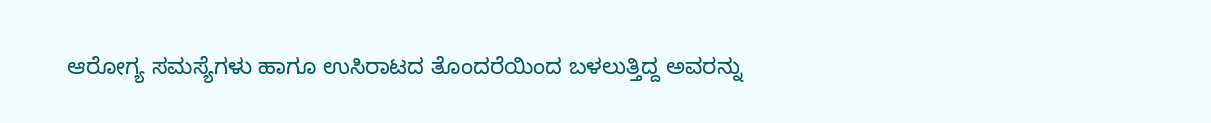ಆರೋಗ್ಯ ಸಮಸ್ಯೆಗಳು ಹಾಗೂ ಉಸಿರಾಟದ ತೊಂದರೆಯಿಂದ ಬಳಲುತ್ತಿದ್ದ ಅವರನ್ನು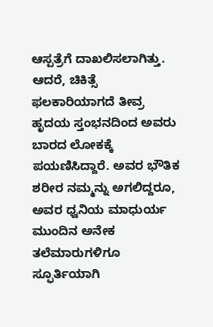ಆಸ್ಪತ್ರೆಗೆ ದಾಖಲಿಸಲಾಗಿತ್ತು. ಆದರೆ, ಚಿಕಿತ್ಸೆ ಫಲಕಾರಿಯಾಗದೆ ತೀವ್ರ ಹೃದಯ ಸ್ತಂಭನದಿಂದ ಅವರು ಬಾರದ ಲೋಕಕ್ಕೆ ಪಯಣಿಸಿದ್ದಾರೆ. ಅವರ ಭೌತಿಕ ಶರೀರ ನಮ್ಮನ್ನು ಅಗಲಿದ್ದರೂ, ಅವರ ಧ್ವನಿಯ ಮಾಧುರ್ಯ ಮುಂದಿನ ಅನೇಕ ತಲೆಮಾರುಗಳಿಗೂ ಸ್ಫೂರ್ತಿಯಾಗಿ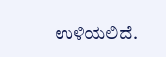ಉಳಿಯಲಿದೆ.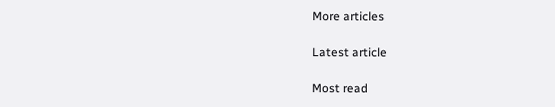More articles

Latest article

Most read